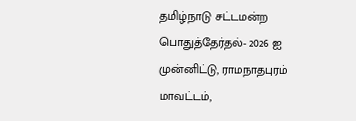தமிழ்நாடு சட்டமன்ற பொதுத்தேர்தல்- 2026 ஐ முன்னிட்டு, ராமநாதபுரம் மாவட்டம்,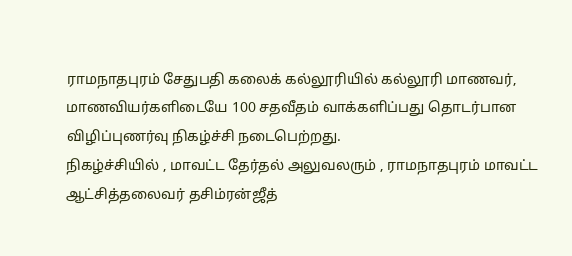ராமநாதபுரம் சேதுபதி கலைக் கல்லூரியில் கல்லூரி மாணவர், மாணவியர்களிடையே 100 சதவீதம் வாக்களிப்பது தொடர்பான விழிப்புணர்வு நிகழ்ச்சி நடைபெற்றது.
நிகழ்ச்சியில் , மாவட்ட தேர்தல் அலுவலரும் , ராமநாதபுரம் மாவட்ட ஆட்சித்தலைவர் தசிம்ரன்ஜீத்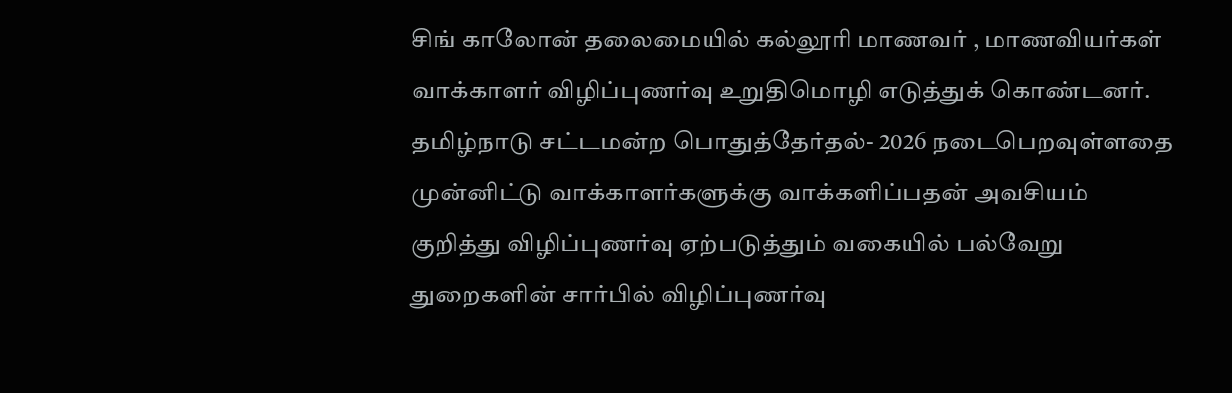சிங் காலோன் தலைமையில் கல்லூரி மாணவர் , மாணவியர்கள் வாக்காளர் விழிப்புணர்வு உறுதிமொழி எடுத்துக் கொண்டனர்.
தமிழ்நாடு சட்டமன்ற பொதுத்தேர்தல்- 2026 நடைபெறவுள்ளதை முன்னிட்டு வாக்காளர்களுக்கு வாக்களிப்பதன் அவசியம் குறித்து விழிப்புணர்வு ஏற்படுத்தும் வகையில் பல்வேறு துறைகளின் சார்பில் விழிப்புணர்வு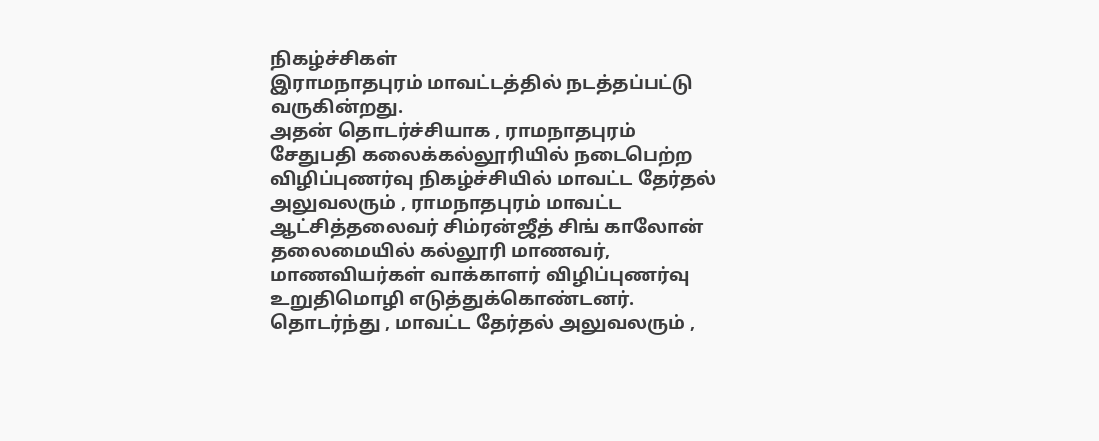நிகழ்ச்சிகள்
இராமநாதபுரம் மாவட்டத்தில் நடத்தப்பட்டு வருகின்றது.
அதன் தொடர்ச்சியாக , ராமநாதபுரம் சேதுபதி கலைக்கல்லூரியில் நடைபெற்ற விழிப்புணர்வு நிகழ்ச்சியில் மாவட்ட தேர்தல் அலுவலரும் , ராமநாதபுரம் மாவட்ட ஆட்சித்தலைவர் சிம்ரன்ஜீத் சிங் காலோன் தலைமையில் கல்லூரி மாணவர், மாணவியர்கள் வாக்காளர் விழிப்புணர்வு உறுதிமொழி எடுத்துக்கொண்டனர்.
தொடர்ந்து , மாவட்ட தேர்தல் அலுவலரும் ,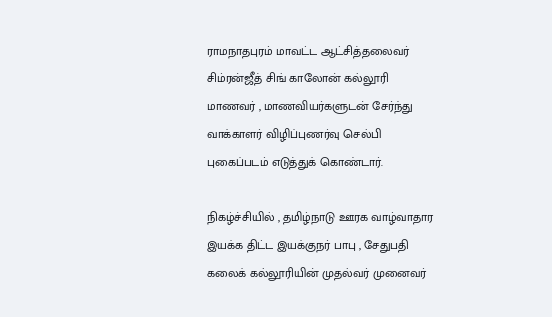ராமநாதபுரம் மாவட்ட ஆட்சித்தலைவர் சிம்ரன்ஜீத் சிங் காலோன் கல்லூரி மாணவர் , மாணவியர்களுடன் சேர்ந்து வாக்காளர் விழிப்புணர்வு செல்பி புகைப்படம் எடுத்துக் கொண்டார்.

நிகழ்ச்சியில் , தமிழ்நாடு ஊரக வாழ்வாதார இயக்க திட்ட இயக்குநர் பாபு , சேதுபதி கலைக் கல்லூரியின் முதல்வர் முனைவர்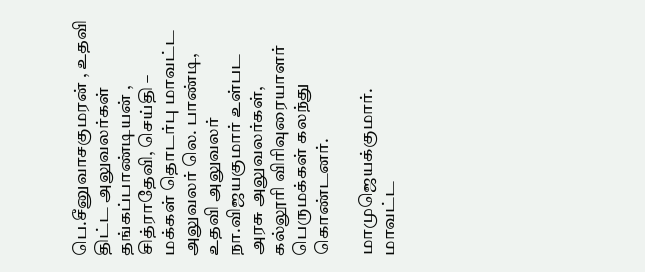பெ.சீனுவாசகுமரன் , உதவி திட்ட அலுவலர்கள் தங்கப்பாண்டியன் , சித்ராதேவி, செய்தி – மக்கள் தொடர்பு மாவட்ட அலுவலர் லெ. பாண்டி, உதவி அலுவலர் நா.விஜயகுமார் உள்பட அரசு அலுவலர்கள், கல்லூரி விரிவுரையாளர் பெருமக்கள் கலந்து கொண்டனர்.

மாமுஜெயக்குமார்.
மாவட்ட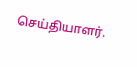செய்தியாளர்.